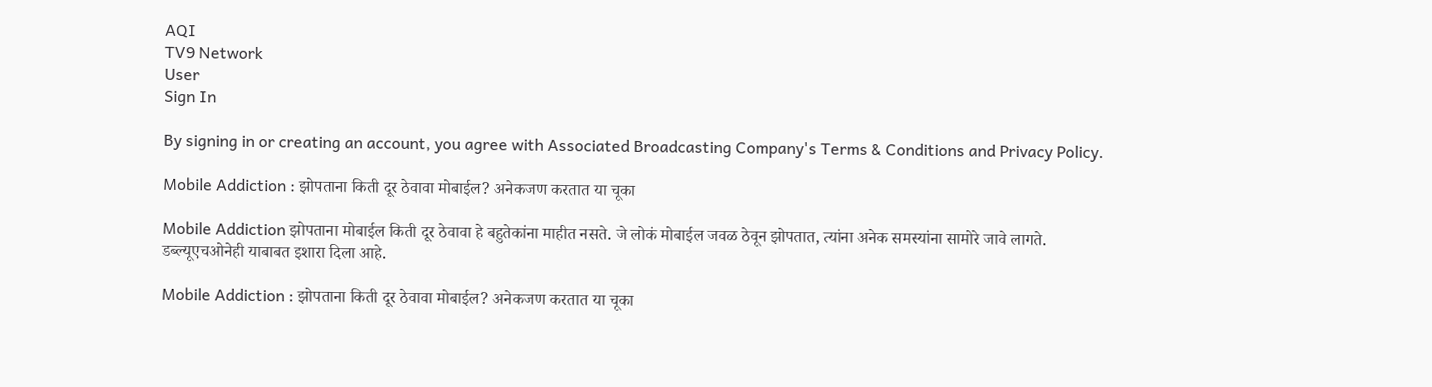AQI
TV9 Network
User
Sign In

By signing in or creating an account, you agree with Associated Broadcasting Company's Terms & Conditions and Privacy Policy.

Mobile Addiction : झोपताना किती दूर ठेवावा मोबाईल? अनेकजण करतात या चूका

Mobile Addiction झोपताना मोबाईल किती दूर ठेवावा हे बहुतेकांना माहीत नसते. जे लोकं मोबाईल जवळ ठेवून झोपतात, त्यांना अनेक समस्यांना सामोरे जावे लागते. डब्ल्यूएचओनेही याबाबत इशारा दिला आहे.

Mobile Addiction : झोपताना किती दूर ठेवावा मोबाईल? अनेकजण करतात या चूका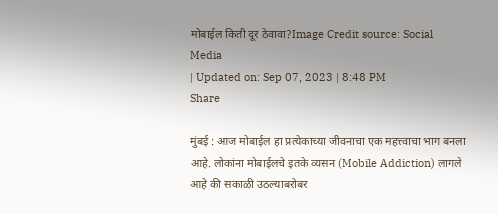मोबाईल किती दूर ठेवावा?Image Credit source: Social Media
| Updated on: Sep 07, 2023 | 8:48 PM
Share

मुंबई : आज मोबाईल हा प्रत्येकाच्या जीवनाचा एक महत्त्वाचा भाग बनला आहे. लोकांना मोबाईलचे इतके व्यसन (Mobile Addiction) लागले आहे की सकाळी उठल्याबरोबर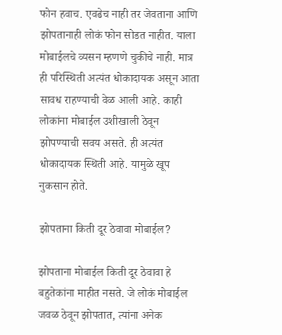फोन हवाच. एवढेच नाही तर जेवताना आणि झोपतानाही लोकं फोन सोडत नाहीत. याला मोबाईलचे व्यसन म्हणणे चुकीचे नाही. मात्र ही परिस्थिती अत्यंत धोकादायक असून आता सावध राहण्याची वेळ आली आहे. काही लोकांना मोबाईल उशीखाली ठेवून झोपण्याची सवय असते. ही अत्यंत धोकादायक स्थिती आहे. यामुळे खूप नुकसान होते.

झोपताना किती दूर ठेवावा मोबाईल?

झोपताना मोबाईल किती दूर ठेवावा हे बहुतेकांना माहीत नसते. जे लोकं मोबाईल जवळ ठेवून झोपतात, त्यांना अनेक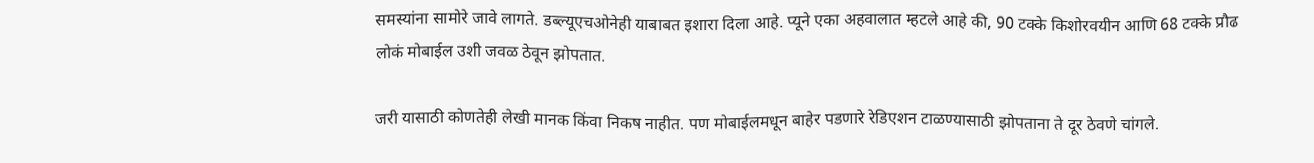समस्यांना सामोरे जावे लागते. डब्ल्यूएचओनेही याबाबत इशारा दिला आहे. प्यूने एका अहवालात म्हटले आहे की, 90 टक्के किशोरवयीन आणि 68 टक्के प्रौढ लोकं मोबाईल उशी जवळ ठेवून झोपतात.

जरी यासाठी कोणतेही लेखी मानक किंवा निकष नाहीत. पण मोबाईलमधून बाहेर पडणारे रेडिएशन टाळण्यासाठी झोपताना ते दूर ठेवणे चांगले.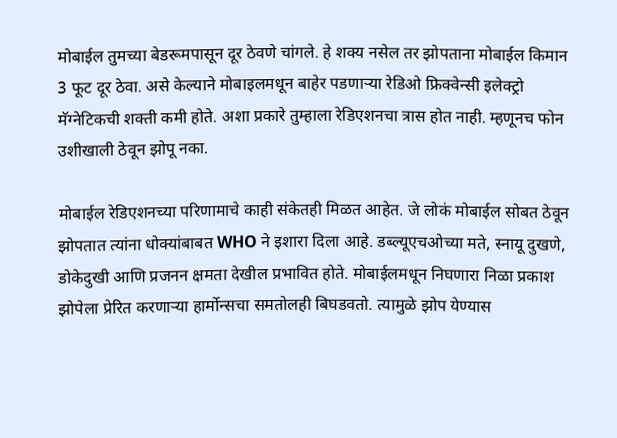मोबाईल तुमच्या बेडरूमपासून दूर ठेवणे चांगले. हे शक्य नसेल तर झोपताना मोबाईल किमान 3 फूट दूर ठेवा. असे केल्याने मोबाइलमधून बाहेर पडणाऱ्या रेडिओ फ्रिक्वेन्सी इलेक्ट्रो मॅग्नेटिकची शक्ती कमी होते. अशा प्रकारे तुम्हाला रेडिएशनचा त्रास होत नाही. म्हणूनच फोन उशीखाली ठेवून झोपू नका.

मोबाईल रेडिएशनच्या परिणामाचे काही संकेतही मिळत आहेत. जे लोकं मोबाईल सोबत ठेवून झोपतात त्यांना धोक्यांबाबत WHO ने इशारा दिला आहे. डब्ल्यूएचओच्या मते, स्नायू दुखणे, डोकेदुखी आणि प्रजनन क्षमता देखील प्रभावित होते. मोबाईलमधून निघणारा निळा प्रकाश झोपेला प्रेरित करणाऱ्या हार्मोन्सचा समतोलही बिघडवतो. त्यामुळे झोप येण्यास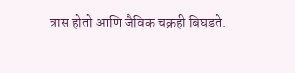त्रास होतो आणि जैविक चक्रही बिघडते.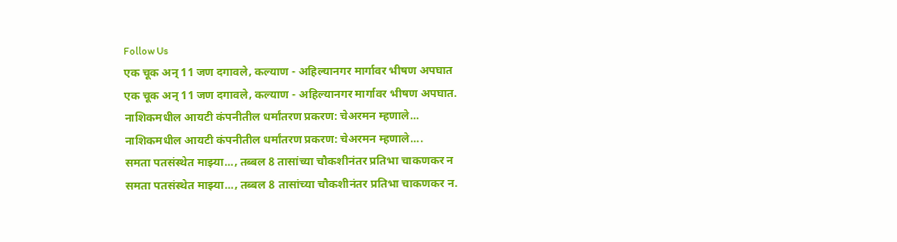Follow Us
एक चूक अन् 11 जण दगावले, कल्याण - अहिल्यानगर मार्गावर भीषण अपघात
एक चूक अन् 11 जण दगावले, कल्याण - अहिल्यानगर मार्गावर भीषण अपघात.
नाशिकमधील आयटी कंपनीतील धर्मांतरण प्रकरण: चेअरमन म्हणाले...
नाशिकमधील आयटी कंपनीतील धर्मांतरण प्रकरण: चेअरमन म्हणाले....
समता पतसंस्थेत माझ्या..., तब्बल 8 तासांच्या चौकशीनंतर प्रतिभा चाकणकर न
समता पतसंस्थेत माझ्या..., तब्बल 8 तासांच्या चौकशीनंतर प्रतिभा चाकणकर न.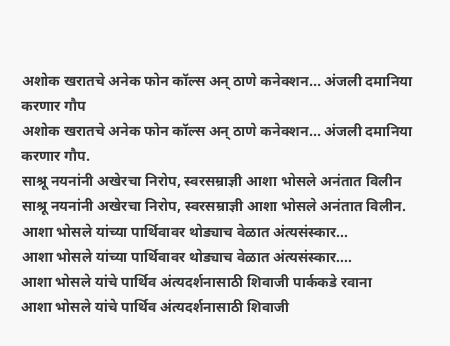अशोक खरातचे अनेक फोन कॉल्स अन् ठाणे कनेक्शन... अंजली दमानिया करणार गौप
अशोक खरातचे अनेक फोन कॉल्स अन् ठाणे कनेक्शन... अंजली दमानिया करणार गौप.
साश्रू नयनांनी अखेरचा निरोप, स्वरसम्राज्ञी आशा भोसले अनंतात विलीन
साश्रू नयनांनी अखेरचा निरोप, स्वरसम्राज्ञी आशा भोसले अनंतात विलीन.
आशा भोसले यांच्या पार्थिवावर थोड्याच वेळात अंत्यसंस्कार...
आशा भोसले यांच्या पार्थिवावर थोड्याच वेळात अंत्यसंस्कार....
आशा भोसले यांचे पार्थिव अंत्यदर्शनासाठी शिवाजी पार्ककडे रवाना
आशा भोसले यांचे पार्थिव अंत्यदर्शनासाठी शिवाजी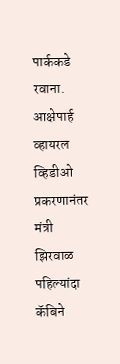पार्ककडे रवाना.
आक्षेपार्ह व्हायरल व्हिडीओ प्रकरणानंतर मंत्री झिरवाळ पहिल्यांदा कॅबिने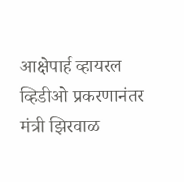आक्षेपार्ह व्हायरल व्हिडीओ प्रकरणानंतर मंत्री झिरवाळ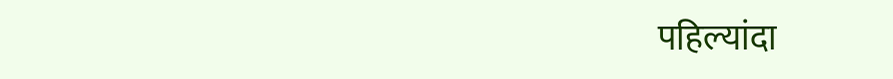पहिल्यांदा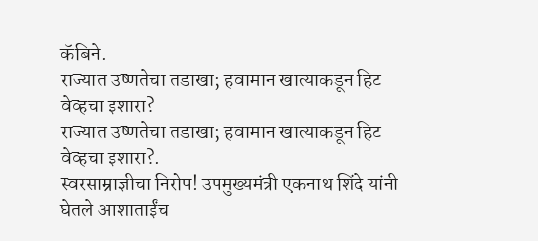कॅबिने.
राज्यात उष्णतेचा तडाखा; हवामान खात्याकडून हिट वेव्हचा इशारा?
राज्यात उष्णतेचा तडाखा; हवामान खात्याकडून हिट वेव्हचा इशारा?.
स्वरसाम्राज्ञीचा निरोप! उपमुख्यमंत्री एकनाथ शिंदे यांनी घेतले आशाताईंच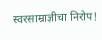स्वरसाम्राज्ञीचा निरोप!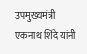उपमुख्यमंत्री एकनाथ शिंदे यांनी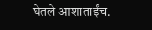घेतले आशाताईंच.